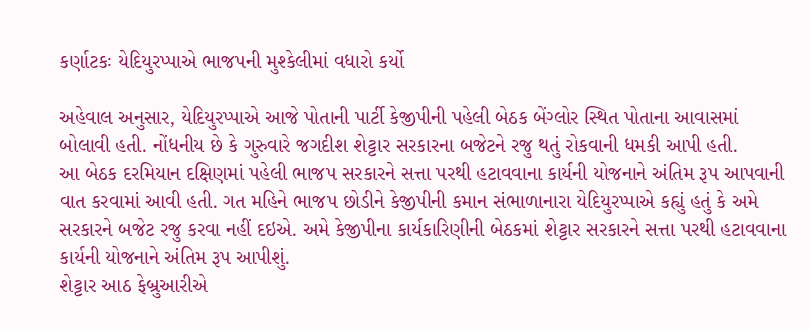કર્ણાટકઃ યેદિયુરપ્પાએ ભાજપની મુશ્કેલીમાં વધારો કર્યો

અહેવાલ અનુસાર, યેદિયુરપ્પાએ આજે પોતાની પાર્ટી કેજીપીની પહેલી બેઠક બેંગ્લોર સ્થિત પોતાના આવાસમાં બોલાવી હતી. નોંધનીય છે કે ગુરુવારે જગદીશ શેટ્ટાર સરકારના બજેટને રજુ થતું રોકવાની ધમકી આપી હતી.
આ બેઠક દરમિયાન દક્ષિણમાં પહેલી ભાજપ સરકારને સત્તા પરથી હટાવવાના કાર્યની યોજનાને અંતિમ રૂપ આપવાની વાત કરવામાં આવી હતી. ગત મહિને ભાજપ છોડીને કેજીપીની કમાન સંભાળાનારા યેદિયુરપ્પાએ કહ્યું હતું કે અમે સરકારને બજેટ રજુ કરવા નહીં દઇએ. અમે કેજીપીના કાર્યકારિણીની બેઠકમાં શેટ્ટાર સરકારને સત્તા પરથી હટાવવાના કાર્યની યોજનાને અંતિમ રૂપ આપીશું.
શેટ્ટાર આઠ ફેબ્રુઆરીએ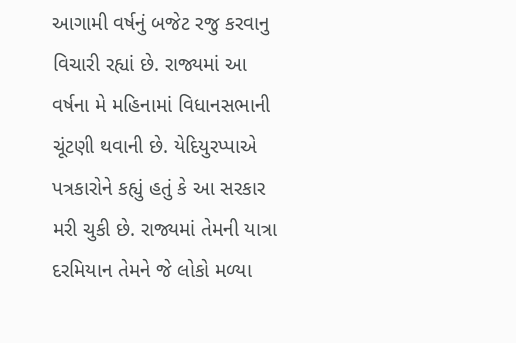આગામી વર્ષનું બજેટ રજુ કરવાનુ વિચારી રહ્યાં છે. રાજ્યમાં આ વર્ષના મે મહિનામાં વિધાનસભાની ચૂંટણી થવાની છે. યેદિયુરપ્પાએ પત્રકારોને કહ્યું હતું કે આ સરકાર મરી ચુકી છે. રાજ્યમાં તેમની યાત્રા દરમિયાન તેમને જે લોકો મળ્યા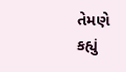તેમણે કહ્યું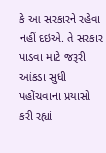કે આ સરકારને રહેવા નહીં દઇએ. તે સરકાર પાડવા માટે જરૂરી આંકડા સુધી પહોંચવાના પ્રયાસો કરી રહ્યાં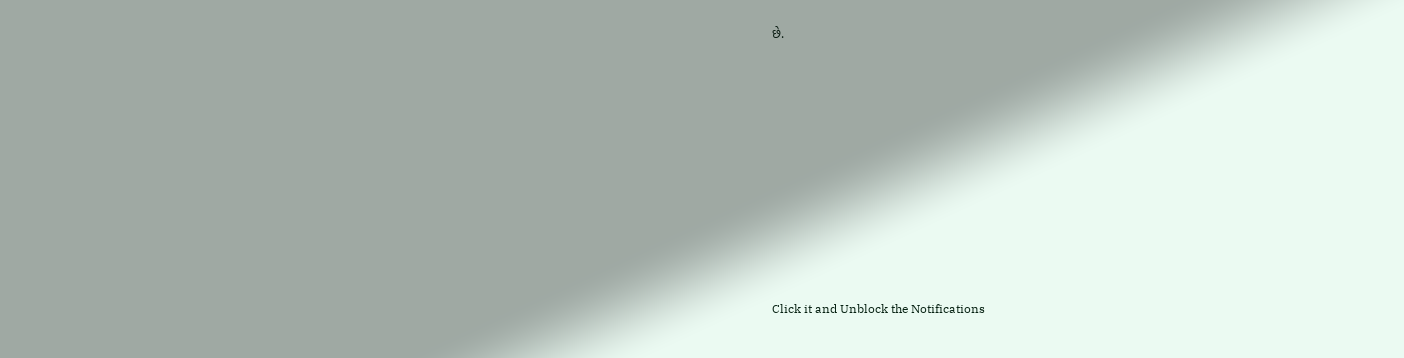છે.












Click it and Unblock the Notifications